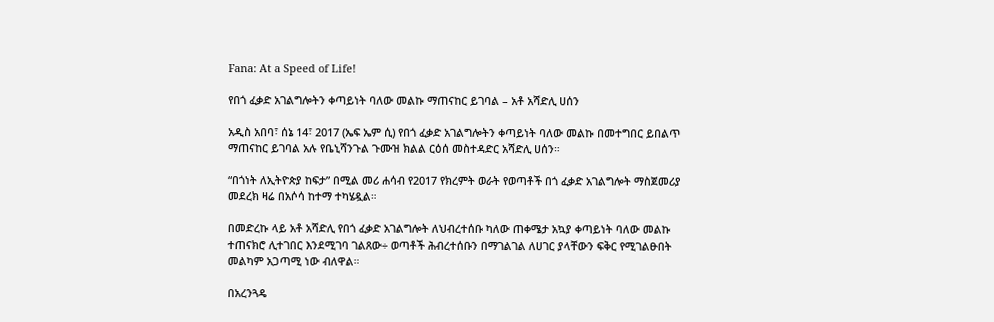Fana: At a Speed of Life!

የበጎ ፈቃድ አገልግሎትን ቀጣይነት ባለው መልኩ ማጠናከር ይገባል – አቶ አሻድሊ ሀሰን

አዲስ አበባ፣ ሰኔ 14፣ 2017 (ኤፍ ኤም ሲ) የበጎ ፈቃድ አገልግሎትን ቀጣይነት ባለው መልኩ በመተግበር ይበልጥ ማጠናከር ይገባል አሉ የቤኒሻንጉል ጉሙዝ ክልል ርዕሰ መስተዳድር አሻድሊ ሀሰን።

“በጎነት ለኢትዮጵያ ከፍታ” በሚል መሪ ሐሳብ የ2017 የክረምት ወራት የወጣቶች በጎ ፈቃድ አገልግሎት ማስጀመሪያ መደረክ ዛሬ በአሶሳ ከተማ ተካሄዷል።

በመድረኩ ላይ አቶ አሻድሊ የበጎ ፈቃድ አገልግሎት ለህብረተሰቡ ካለው ጠቀሜታ አኳያ ቀጣይነት ባለው መልኩ ተጠናክሮ ሊተገበር እንደሚገባ ገልጸው÷ ወጣቶች ሕብረተሰቡን በማገልገል ለሀገር ያላቸውን ፍቅር የሚገልፁበት መልካም አጋጣሚ ነው ብለዋል።

በአረንጓዴ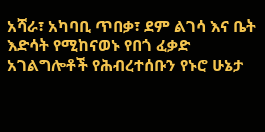አሻራ፣ አካባቢ ጥበቃ፣ ደም ልገሳ እና ቤት እድሳት የሚከናወኑ የበጎ ፈቃድ አገልግሎቶች የሕብረተሰቡን የኑሮ ሁኔታ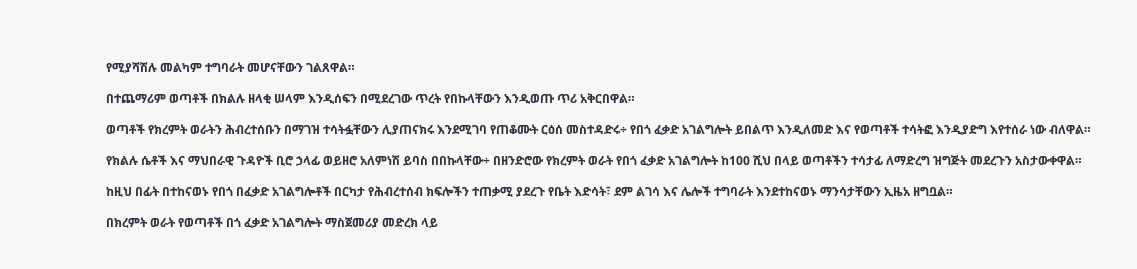የሚያሻሽሉ መልካም ተግባራት መሆናቸውን ገልጸዋል።

በተጨማሪም ወጣቶች በክልሉ ዘላቂ ሠላም እንዲሰፍን በሚደረገው ጥረት የበኩላቸውን እንዲወጡ ጥሪ አቅርበዋል።

ወጣቶች የክረምት ወራትን ሕብረተሰቡን በማገዝ ተሳትፏቸውን ሊያጠናክሩ እንደሚገባ የጠቆሙት ርዕሰ መስተዳድሩ÷ የበጎ ፈቃድ አገልግሎት ይበልጥ እንዲለመድ እና የወጣቶች ተሳትፎ እንዲያድግ እየተሰራ ነው ብለዋል።

የክልሉ ሴቶች እና ማህበራዊ ጉዳዮች ቢሮ ኃላፊ ወይዘሮ አለምነሽ ይባስ በበኩላቸው÷ በዘንድሮው የክረምት ወራት የበጎ ፈቃድ አገልግሎት ከ100 ሺህ በላይ ወጣቶችን ተሳታፊ ለማድረግ ዝግጅት መደረጉን አስታውቀዋል።

ከዚህ በፊት በተከናወኑ የበጎ በፈቃድ አገልግሎቶች በርካታ የሕብረተሰብ ክፍሎችን ተጠቃሚ ያደረጉ የቤት እድሳት፣ ደም ልገሳ እና ሌሎች ተግባራት እንደተከናወኑ ማንሳታቸውን ኢዜአ ዘግቧል።

በክረምት ወራት የወጣቶች በጎ ፈቃድ አገልግሎት ማስጀመሪያ መድረክ ላይ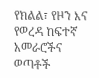የክልል፣ የዞን እና የወረዳ ከፍተኛ አመራሮችና ወጣቶች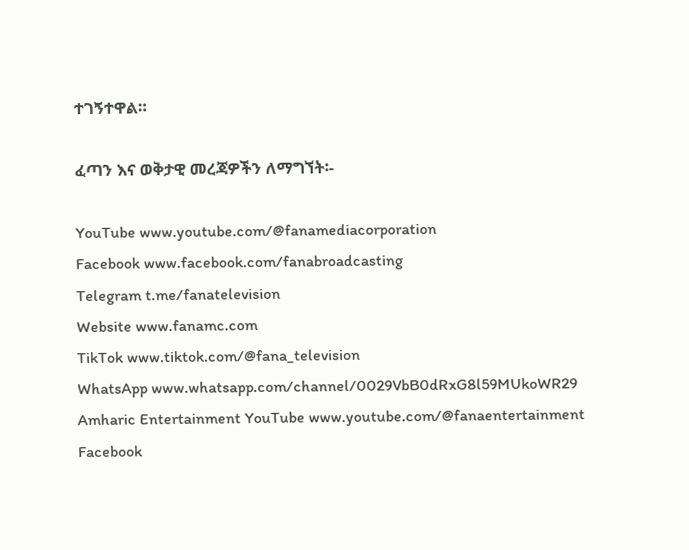ተገኝተዋል።

ፈጣን እና ወቅታዊ መረጃዎችን ለማግኘት፡-

YouTube www.youtube.com/@fanamediacorporation
Facebook www.facebook.com/fanabroadcasting
Telegram t.me/fanatelevision
Website www.fanamc.com
TikTok www.tiktok.com/@fana_television
WhatsApp www.whatsapp.com/channel/0029VbB0dRxG8l59MUkoWR29
Amharic Entertainment YouTube www.youtube.com/@fanaentertainment
Facebook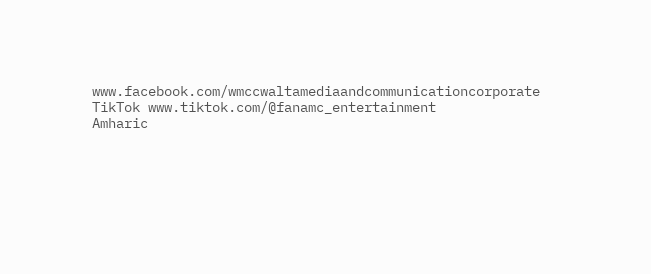www.facebook.com/wmccwaltamediaandcommunicationcorporate
TikTok www.tiktok.com/@fanamc_entertainment
Amharic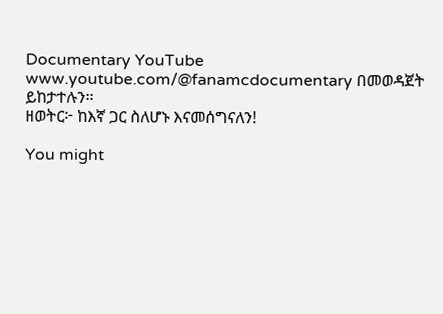Documentary YouTube www.youtube.com/@fanamcdocumentary በመወዳጀት ይከታተሉን፡፡
ዘወትር፦ ከእኛ ጋር ስለሆኑ እናመሰግናለን!

You might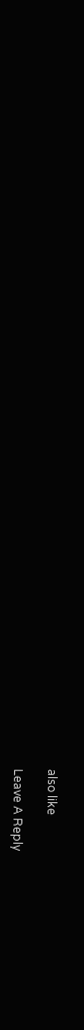also like

Leave A Reply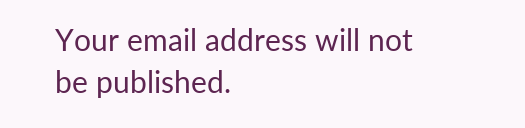Your email address will not be published.